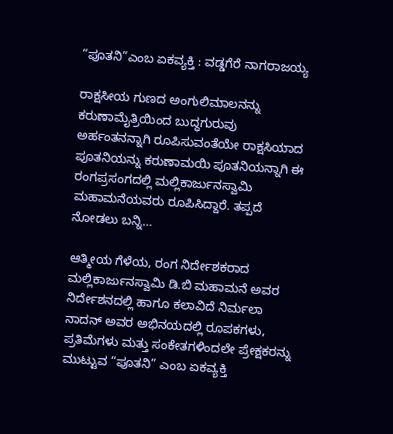“ಪೂತನಿ”ಎಂಬ ಏಕವ್ಯಕ್ತಿ : ವಡ್ಡಗೆರೆ ನಾಗರಾಜಯ್ಯ

ರಾಕ್ಷಸೀಯ ಗುಣದ ಅಂಗುಲಿಮಾಲನನ್ನು ಕರುಣಾಮೈತ್ರಿಯಿಂದ ಬುದ್ಧಗುರುವು ಅರ್ಹಂತನನ್ನಾಗಿ ರೂಪಿಸುವಂತೆಯೇ ರಾಕ್ಷಸಿಯಾದ ಪೂತನಿಯನ್ನು ಕರುಣಾಮಯಿ ಪೂತನಿಯನ್ನಾಗಿ ಈ ರಂಗಪ್ರಸಂಗದಲ್ಲಿ ಮಲ್ಲಿಕಾರ್ಜುನಸ್ವಾಮಿ ಮಹಾಮನೆಯವರು ರೂಪಿಸಿದ್ದಾರೆ. ತಪ್ಪದೆ ನೋಡಲು ಬನ್ನಿ…

ಆತ್ಮೀಯ ಗೆಳೆಯ, ರಂಗ ನಿರ್ದೇಶಕರಾದ ಮಲ್ಲಿಕಾರ್ಜುನಸ್ವಾಮಿ ಡಿ.ಬಿ ಮಹಾಮನೆ ಅವರ ನಿರ್ದೇಶನದಲ್ಲಿ ಹಾಗೂ ಕಲಾವಿದೆ ನಿರ್ಮಲಾ ನಾದನ್ ಅವರ ಅಭಿನಯದಲ್ಲಿ ರೂಪಕಗಳು, ಪ್ರತಿಮೆಗಳು ಮತ್ತು ಸಂಕೇತಗಳಿಂದಲೇ ಪ್ರೇಕ್ಷಕರನ್ನು ಮುಟ್ಟುವ “ಪೂತನಿ” ಎಂಬ ಏಕವ್ಯಕ್ತಿ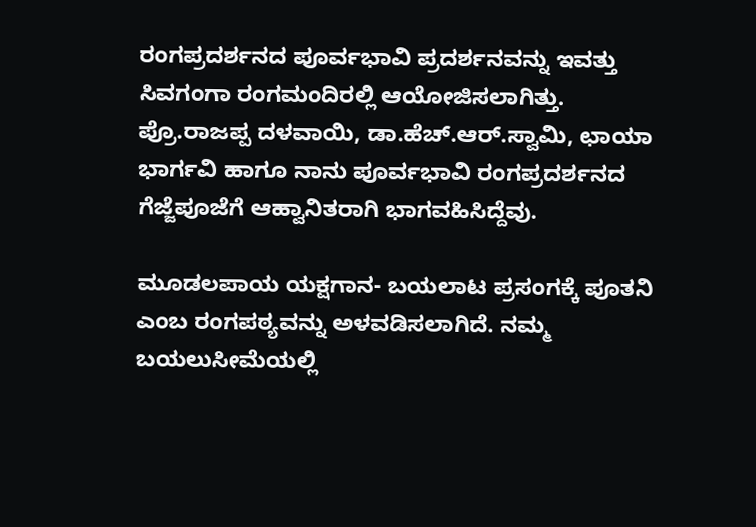ರಂಗಪ್ರದರ್ಶನದ ಪೂರ್ವಭಾವಿ ಪ್ರದರ್ಶನವನ್ನು ಇವತ್ತು ಸಿವಗಂಗಾ ರಂಗಮಂದಿರಲ್ಲಿ ಆಯೋಜಿಸಲಾಗಿತ್ತು. ಪ್ರೊ.ರಾಜಪ್ಪ ದಳವಾಯಿ, ಡಾ.ಹೆಚ್.ಆರ್.ಸ್ವಾಮಿ, ಛಾಯಾ ಭಾರ್ಗವಿ ಹಾಗೂ ನಾನು ಪೂರ್ವಭಾವಿ ರಂಗಪ್ರದರ್ಶನದ ಗೆಜ್ಜೆಪೂಜೆಗೆ ಆಹ್ವಾನಿತರಾಗಿ ಭಾಗವಹಿಸಿದ್ದೆವು.

ಮೂಡಲಪಾಯ ಯಕ್ಷಗಾನ- ಬಯಲಾಟ ಪ್ರಸಂಗಕ್ಕೆ ಪೂತನಿ ಎಂಬ ರಂಗಪಠ್ಯವನ್ನು ಅಳವಡಿಸಲಾಗಿದೆ. ನಮ್ಮ ಬಯಲುಸೀಮೆಯಲ್ಲಿ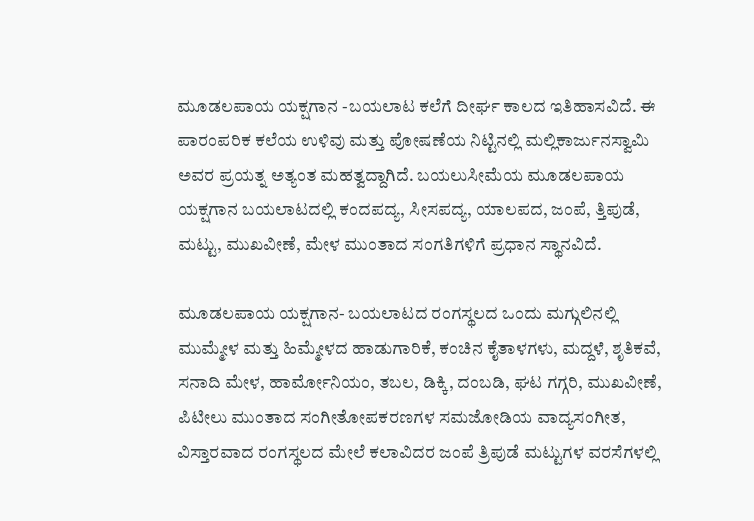ಮೂಡಲಪಾಯ ಯಕ್ಷಗಾನ -ಬಯಲಾಟ ಕಲೆಗೆ ದೀರ್ಘ ಕಾಲದ ಇತಿಹಾಸವಿದೆ. ಈ ಪಾರಂಪರಿಕ ಕಲೆಯ ಉಳಿವು ಮತ್ತು ಪೋಷಣೆಯ ನಿಟ್ಟಿನಲ್ಲಿ ಮಲ್ಲಿಕಾರ್ಜುನಸ್ವಾಮಿ ಅವರ ಪ್ರಯತ್ನ ಅತ್ಯಂತ ಮಹತ್ವದ್ದಾಗಿದೆ. ಬಯಲುಸೀಮೆಯ ಮೂಡಲಪಾಯ ಯಕ್ಷಗಾನ ಬಯಲಾಟದಲ್ಲಿ ಕಂದಪದ್ಯ, ಸೀಸಪದ್ಯ, ಯಾಲಪದ, ಜಂಪೆ, ತ್ತಿಪುಡೆ, ಮಟ್ಟು, ಮುಖವೀಣೆ, ಮೇಳ ಮುಂತಾದ ಸಂಗತಿಗಳಿಗೆ ಪ್ರಧಾನ ಸ್ಥಾನವಿದೆ.

ಮೂಡಲಪಾಯ ಯಕ್ಷಗಾನ- ಬಯಲಾಟದ ರಂಗಸ್ಥಲದ ಒಂದು ಮಗ್ಗುಲಿನಲ್ಲಿ ಮುಮ್ಮೇಳ ಮತ್ತು ಹಿಮ್ಮೇಳದ ಹಾಡುಗಾರಿಕೆ, ಕಂಚಿನ ಕೈತಾಳಗಳು, ಮದ್ದಳೆ, ಶೃತಿಕವೆ, ಸನಾದಿ ಮೇಳ, ಹಾರ್ಮೋನಿಯಂ, ತಬಲ, ಡಿಕ್ಕಿ, ದಂಬಡಿ, ಘಟ ಗಗ್ಗರಿ, ಮುಖವೀಣೆ, ಪಿಟೀಲು ಮುಂತಾದ ಸಂಗೀತೋಪಕರಣಗಳ ಸಮಜೋಡಿಯ ವಾದ್ಯಸಂಗೀತ, ವಿಸ್ತಾರವಾದ ರಂಗಸ್ಥಲದ ಮೇಲೆ ಕಲಾವಿದರ ಜಂಪೆ ತ್ರಿಪುಡೆ ಮಟ್ಟುಗಳ ವರಸೆಗಳಲ್ಲಿ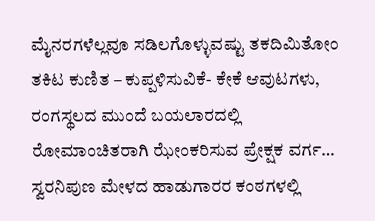ಮೈನರಗಳೆಲ್ಲವೂ ಸಡಿಲಗೊಳ್ಳುವಷ್ಟು ತಕದಿಮಿತೋಂ ತಕಿಟ ಕುಣಿತ – ಕುಪ್ಪಳಿಸುವಿಕೆ- ಕೇಕೆ ಆವುಟಗಳು, ರಂಗಸ್ಥಲದ ಮುಂದೆ ಬಯಲಾರದಲ್ಲಿ ರೋಮಾಂಚಿತರಾಗಿ ಝೇಂಕರಿಸುವ ಪ್ರೇಕ್ಷಕ ವರ್ಗ… ಸ್ವರನಿಪುಣ ಮೇಳದ ಹಾಡುಗಾರರ ಕಂಠಗಳಲ್ಲಿ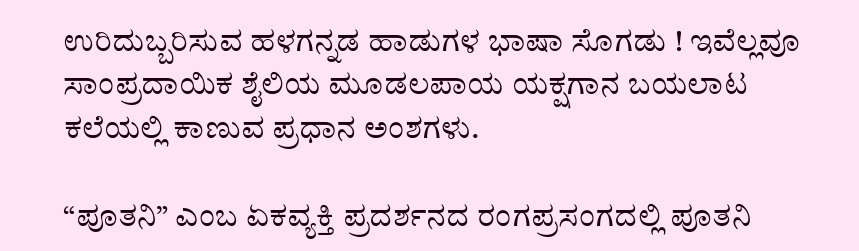ಉರಿದುಬ್ಬರಿಸುವ ಹಳಗನ್ನಡ ಹಾಡುಗಳ ಭಾಷಾ ಸೊಗಡು ! ಇವೆಲ್ಲವೂ ಸಾಂಪ್ರದಾಯಿಕ ಶೈಲಿಯ ಮೂಡಲಪಾಯ ಯಕ್ಷಗಾನ ಬಯಲಾಟ ಕಲೆಯಲ್ಲಿ ಕಾಣುವ ಪ್ರಧಾನ ಅಂಶಗಳು.

“ಪೂತನಿ” ಎಂಬ ಏಕವ್ಯಕ್ತಿ ಪ್ರದರ್ಶನದ ರಂಗಪ್ರಸಂಗದಲ್ಲಿ ಪೂತನಿ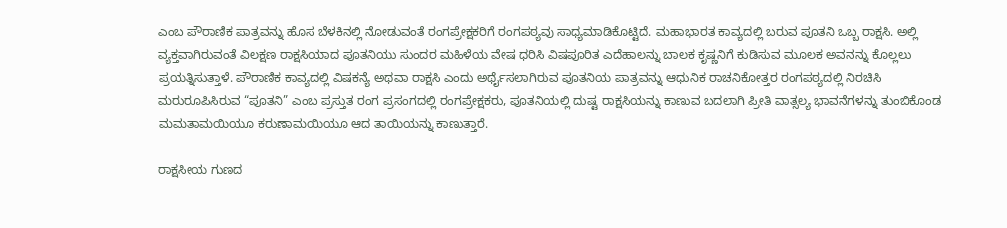ಎಂಬ ಪೌರಾಣಿಕ ಪಾತ್ರವನ್ನು ಹೊಸ ಬೆಳಕಿನಲ್ಲಿ ನೋಡುವಂತೆ ರಂಗಪ್ರೇಕ್ಷಕರಿಗೆ ರಂಗಪಠ್ಯವು ಸಾಧ್ಯಮಾಡಿಕೊಟ್ಟಿದೆ. ಮಹಾಭಾರತ ಕಾವ್ಯದಲ್ಲಿ ಬರುವ ಪೂತನಿ ಒಬ್ಬ ರಾಕ್ಷಸಿ. ಅಲ್ಲಿ ವ್ಯಕ್ತವಾಗಿರುವಂತೆ ವಿಲಕ್ಷಣ ರಾಕ್ಷಸಿಯಾದ ಪೂತನಿಯು ಸುಂದರ ಮಹಿಳೆಯ ವೇಷ ಧರಿಸಿ ವಿಷಪೂರಿತ ಎದೆಹಾಲನ್ನು ಬಾಲಕ ಕೃಷ್ಣನಿಗೆ ಕುಡಿಸುವ ಮೂಲಕ ಅವನನ್ನು ಕೊಲ್ಲಲು ಪ್ರಯತ್ನಿಸುತ್ತಾಳೆ. ಪೌರಾಣಿಕ ಕಾವ್ಯದಲ್ಲಿ ವಿಷಕನ್ಯೆ ಅಥವಾ ರಾಕ್ಷಸಿ ಎಂದು ಅರ್ಥೈಸಲಾಗಿರುವ ಪೂತನಿಯ ಪಾತ್ರವನ್ನು ಆಧುನಿಕ ರಾಚನಿಕೋತ್ತರ ರಂಗಪಠ್ಯದಲ್ಲಿ ನಿರಚಿಸಿ ಮರುರೂಪಿಸಿರುವ “ಪೂತನಿ” ಎಂಬ ಪ್ರಸ್ತುತ ರಂಗ ಪ್ರಸಂಗದಲ್ಲಿ ರಂಗಪ್ರೇಕ್ಷಕರು, ಪೂತನಿಯಲ್ಲಿ ದುಷ್ಟ ರಾಕ್ಷಸಿಯನ್ನು ಕಾಣುವ ಬದಲಾಗಿ ಪ್ರೀತಿ ವಾತ್ಸಲ್ಯ ಭಾವನೆಗಳನ್ನು ತುಂಬಿಕೊಂಡ ಮಮತಾಮಯಿಯೂ ಕರುಣಾಮಯಿಯೂ ಆದ ತಾಯಿಯನ್ನು ಕಾಣುತ್ತಾರೆ.

ರಾಕ್ಷಸೀಯ ಗುಣದ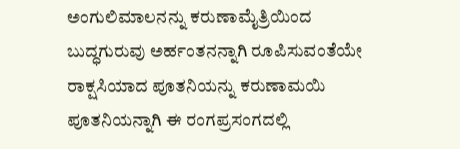ಅಂಗುಲಿಮಾಲನನ್ನು ಕರುಣಾಮೈತ್ರಿಯಿಂದ ಬುದ್ಧಗುರುವು ಅರ್ಹಂತನನ್ನಾಗಿ ರೂಪಿಸುವಂತೆಯೇ ರಾಕ್ಷಸಿಯಾದ ಪೂತನಿಯನ್ನು ಕರುಣಾಮಯಿ ಪೂತನಿಯನ್ನಾಗಿ ಈ ರಂಗಪ್ರಸಂಗದಲ್ಲಿ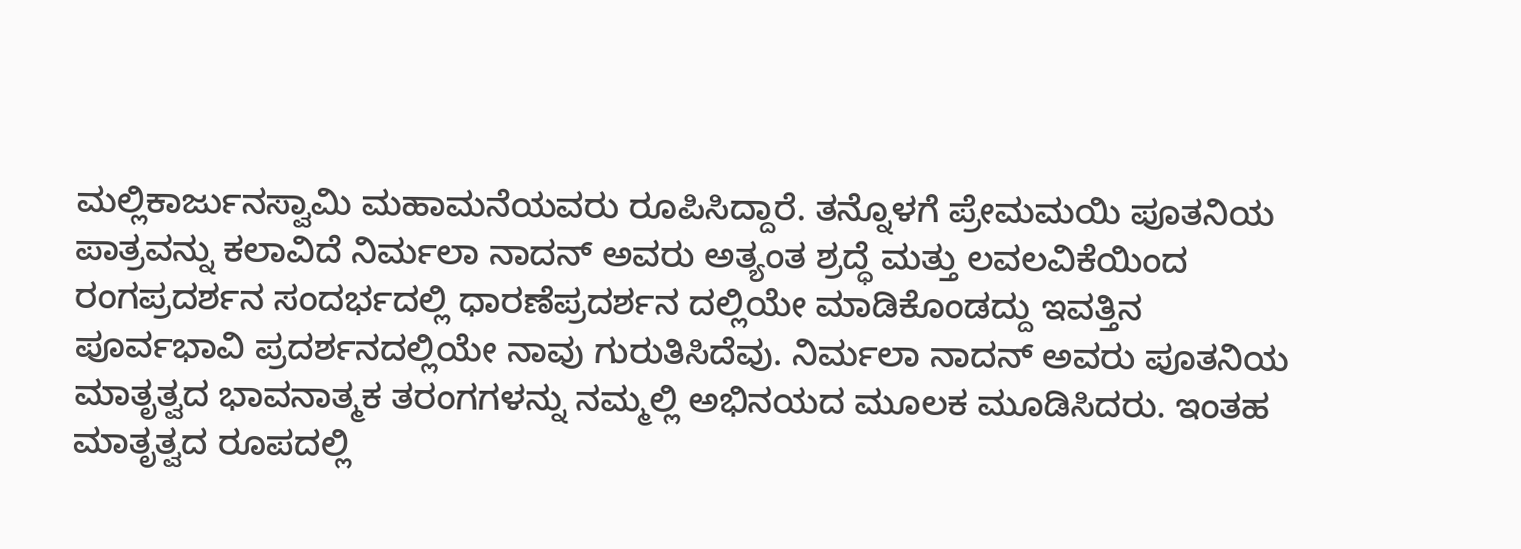ಮಲ್ಲಿಕಾರ್ಜುನಸ್ವಾಮಿ ಮಹಾಮನೆಯವರು ರೂಪಿಸಿದ್ದಾರೆ. ತನ್ನೊಳಗೆ ಪ್ರೇಮಮಯಿ ಪೂತನಿಯ ಪಾತ್ರವನ್ನು ಕಲಾವಿದೆ ನಿರ್ಮಲಾ ನಾದನ್ ಅವರು ಅತ್ಯಂತ ಶ್ರದ್ಧೆ ಮತ್ತು ಲವಲವಿಕೆಯಿಂದ ರಂಗಪ್ರದರ್ಶನ ಸಂದರ್ಭದಲ್ಲಿ ಧಾರಣೆಪ್ರದರ್ಶನ ದಲ್ಲಿಯೇ ಮಾಡಿಕೊಂಡದ್ದು ಇವತ್ತಿನ ಪೂರ್ವಭಾವಿ ಪ್ರದರ್ಶನದಲ್ಲಿಯೇ ನಾವು ಗುರುತಿಸಿದೆವು. ನಿರ್ಮಲಾ ನಾದನ್ ಅವರು ಪೂತನಿಯ ಮಾತೃತ್ವದ ಭಾವನಾತ್ಮಕ ತರಂಗಗಳನ್ನು ನಮ್ಮಲ್ಲಿ ಅಭಿನಯದ ಮೂಲಕ ಮೂಡಿಸಿದರು. ಇಂತಹ ಮಾತೃತ್ವದ ರೂಪದಲ್ಲಿ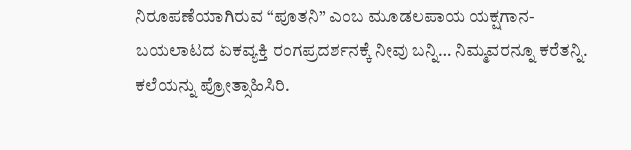ನಿರೂಪಣೆಯಾಗಿರುವ “ಪೂತನಿ” ಎಂಬ ಮೂಡಲಪಾಯ ಯಕ್ಷಗಾನ- ಬಯಲಾಟದ ಏಕವ್ಯಕ್ತಿ ರಂಗಪ್ರದರ್ಶನಕ್ಕೆ ನೀವು ಬನ್ನಿ… ನಿಮ್ಮವರನ್ನೂ ಕರೆತನ್ನಿ. ಕಲೆಯನ್ನು ಪ್ರೋತ್ಸಾಹಿಸಿರಿ.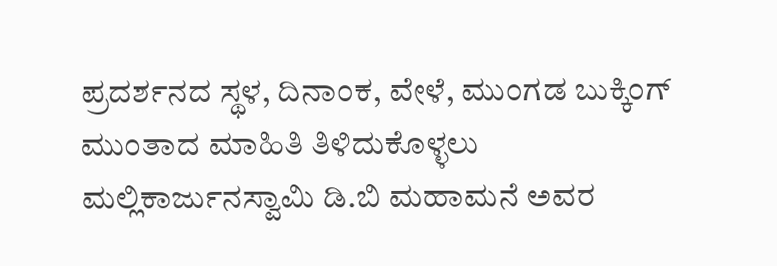ಪ್ರದರ್ಶನದ ಸ್ಥಳ, ದಿನಾಂಕ, ವೇಳೆ, ಮುಂಗಡ ಬುಕ್ಕಿಂಗ್ ಮುಂತಾದ ಮಾಹಿತಿ ತಿಳಿದುಕೊಳ್ಳಲು ಮಲ್ಲಿಕಾರ್ಜುನಸ್ವಾಮಿ ಡಿ.ಬಿ ಮಹಾಮನೆ ಅವರ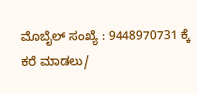ಮೊಬೈಲ್ ಸಂಖ್ಯೆ : 9448970731 ಕ್ಕೆ ಕರೆ ಮಾಡಲು/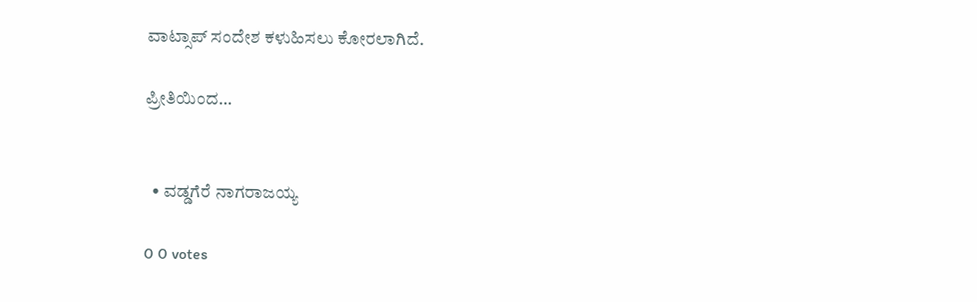ವಾಟ್ಸಾಪ್ ಸಂದೇಶ ಕಳುಹಿಸಲು ಕೋರಲಾಗಿದೆ.

ಪ್ರೀತಿಯಿಂದ…


  • ವಡ್ಡಗೆರೆ ನಾಗರಾಜಯ್ಯ

0 0 votes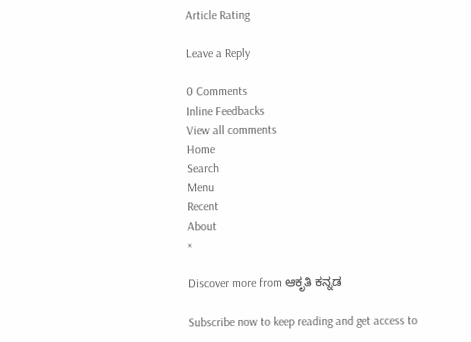Article Rating

Leave a Reply

0 Comments
Inline Feedbacks
View all comments
Home
Search
Menu
Recent
About
×

Discover more from ಆಕೃತಿ ಕನ್ನಡ

Subscribe now to keep reading and get access to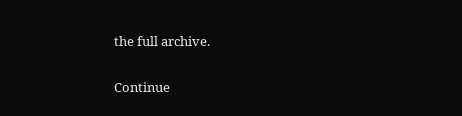the full archive.

Continue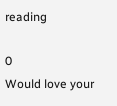reading

0
Would love your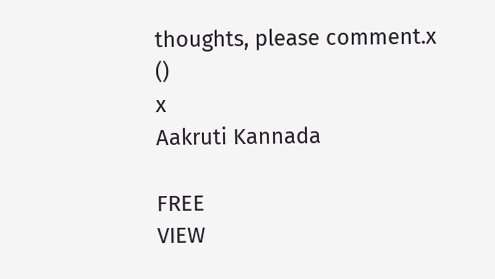thoughts, please comment.x
()
x
Aakruti Kannada

FREE
VIEW